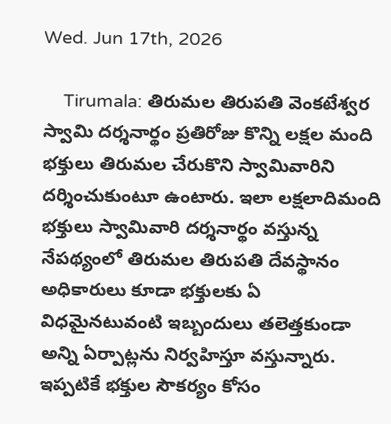Wed. Jun 17th, 2026

    Tirumala: తిరుమల తిరుపతి వెంకటేశ్వర స్వామి దర్శనార్థం ప్రతిరోజు కొన్ని లక్షల మంది భక్తులు తిరుమల చేరుకొని స్వామివారిని దర్శించుకుంటూ ఉంటారు. ఇలా లక్షలాదిమంది భక్తులు స్వామివారి దర్శనార్థం వస్తున్న నేపథ్యంలో తిరుమల తిరుపతి దేవస్థానం అధికారులు కూడా భక్తులకు ఏ విధమైనటువంటి ఇబ్బందులు తలెత్తకుండా అన్ని ఏర్పాట్లను నిర్వహిస్తూ వస్తున్నారు. ఇప్పటికే భక్తుల సౌకర్యం కోసం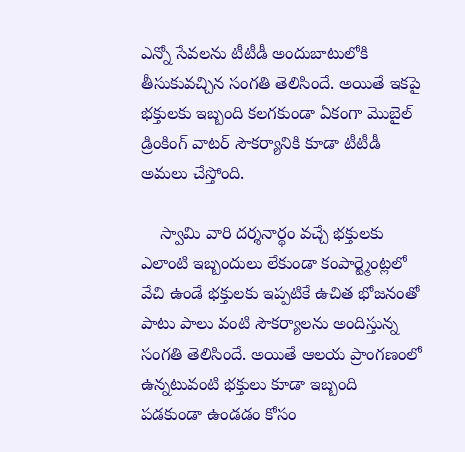ఎన్నో సేవలను టీటీడీ అందుబాటులోకి తీసుకువచ్చిన సంగతి తెలిసిందే. అయితే ఇకపై భక్తులకు ఇబ్బంది కలగకుండా ఏకంగా మొబైల్ డ్రింకింగ్ వాటర్ సౌకర్యానికి కూడా టీటీడీ అమలు చేస్తోంది.

    స్వామి వారి దర్శనార్థం వచ్చే భక్తులకు ఎలాంటి ఇబ్బందులు లేకుండా కంపార్ట్మెంట్లలో వేచి ఉండే భక్తులకు ఇప్పటికే ఉచిత భోజనంతో పాటు పాలు వంటి సౌకర్యాలను అందిస్తున్న సంగతి తెలిసిందే. అయితే ఆలయ ప్రాంగణంలో ఉన్నటువంటి భక్తులు కూడా ఇబ్బంది పడకుండా ఉండడం కోసం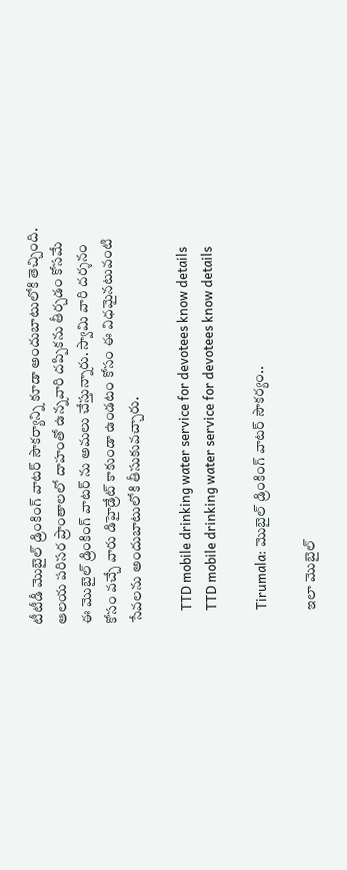టీటీడీ మొబైల్ డ్రింకింగ్ వాటర్ సౌకర్యాన్ని కూడా అందుబాటులోకి తెచ్చింది. ఆలయ పరిసర ప్రాంతాలలో దాహంతో ఉన్నవారి దప్పికను తీర్చడం కోసమే ఈ మొబైల్ డ్రింకింగ్ వాటర్ ను అమలు చేస్తున్నారు. స్వామి వారి దర్శనం కోసం వచ్చే వారు డిహైడ్రేట్ కాకుండా ఉండటం కోసం ఈ విధమైనటువంటి సేవలను అందుబాటులోకి తీసుకువచ్చారు.

    TTD mobile drinking water service for devotees know details
    TTD mobile drinking water service for devotees know details

    Tirumala: మొబైల్ డ్రింకింగ్ వాటర్ సౌకర్యం..

    ఇలా మొబైల్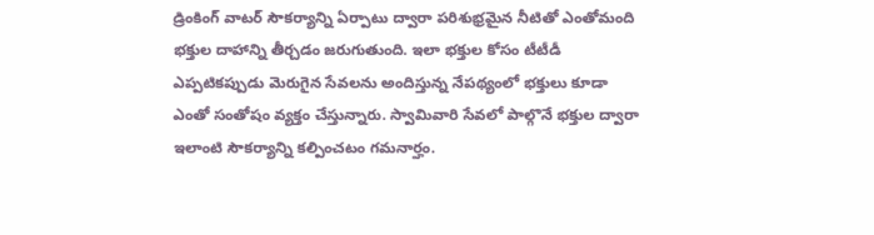డ్రింకింగ్ వాటర్ సౌకర్యాన్ని ఏర్పాటు ద్వారా పరిశుభ్రమైన నీటితో ఎంతోమంది భక్తుల దాహాన్ని తీర్చడం జరుగుతుంది. ఇలా భక్తుల కోసం టీటీడీ ఎప్పటికప్పుడు మెరుగైన సేవలను అందిస్తున్న నేపథ్యంలో భక్తులు కూడా ఎంతో సంతోషం వ్యక్తం చేస్తున్నారు. స్వామివారి సేవలో పాల్గొనే భక్తుల ద్వారా ఇలాంటి సౌకర్యాన్ని కల్పించటం గమనార్హం.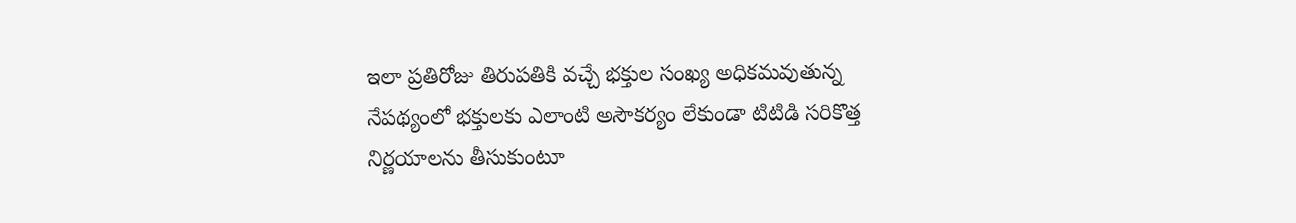ఇలా ప్రతిరోజు తిరుపతికి వచ్చే భక్తుల సంఖ్య అధికమవుతున్న నేపథ్యంలో భక్తులకు ఎలాంటి అసౌకర్యం లేకుండా టిటిడి సరికొత్త నిర్ణయాలను తీసుకుంటూ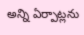అన్ని ఏర్పాట్లను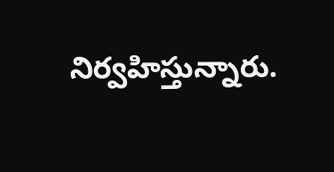నిర్వహిస్తున్నారు.